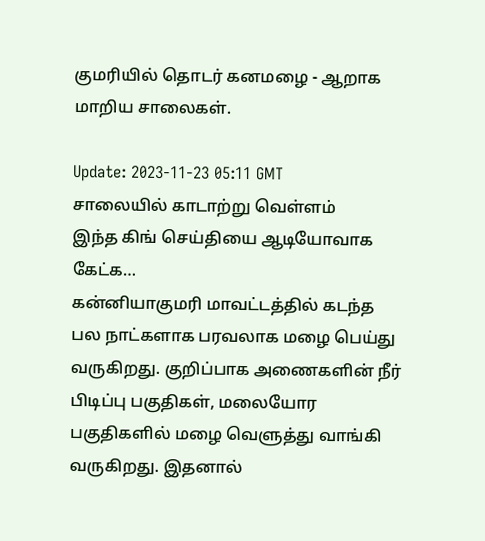குமரியில் தொடர் கனமழை - ஆறாக மாறிய சாலைகள்.

Update: 2023-11-23 05:11 GMT
சாலையில் காடாற்று வெள்ளம்
இந்த கிங் செய்தியை ஆடியோவாக கேட்க…
கன்னியாகுமரி மாவட்டத்தில் கடந்த பல நாட்களாக பரவலாக மழை பெய்து வருகிறது. குறிப்பாக அணைகளின் நீர் பிடிப்பு பகுதிகள், மலையோர பகுதிகளில் மழை வெளுத்து வாங்கி வருகிறது. இதனால்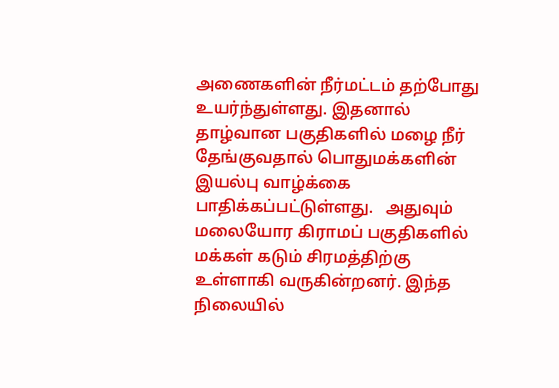அணைகளின் நீர்மட்டம் தற்போது உயர்ந்துள்ளது. இதனால் தாழ்வான பகுதிகளில் மழை நீர் தேங்குவதால் பொதுமக்களின் இயல்பு வாழ்க்கை பாதிக்கப்பட்டுள்ளது.   அதுவும் மலையோர கிராமப் பகுதிகளில் மக்கள் கடும் சிரமத்திற்கு உள்ளாகி வருகின்றனர். இந்த நிலையில்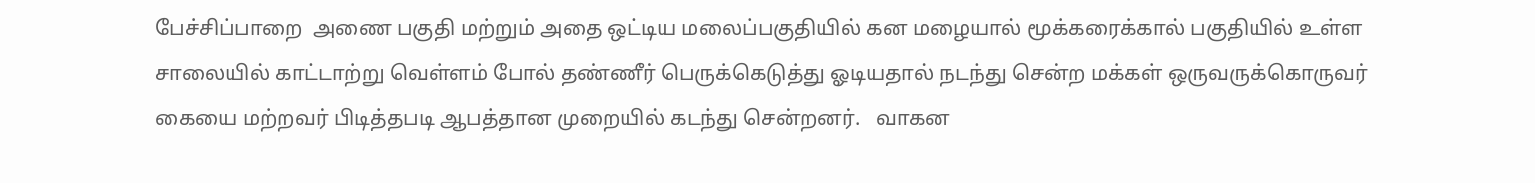பேச்சிப்பாறை  அணை பகுதி மற்றும் அதை ஒட்டிய மலைப்பகுதியில் கன மழையால் மூக்கரைக்கால் பகுதியில் உள்ள சாலையில் காட்டாற்று வெள்ளம் போல் தண்ணீர் பெருக்கெடுத்து ஓடியதால் நடந்து சென்ற மக்கள் ஒருவருக்கொருவர் கையை மற்றவர் பிடித்தபடி ஆபத்தான முறையில் கடந்து சென்றனர்.   வாகன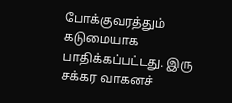போக்குவரத்தும் கடுமையாக பாதிக்கப்பட்டது. இரு சக்கர வாகனச்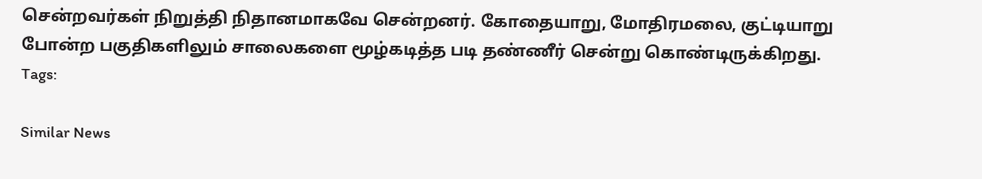சென்றவர்கள் நிறுத்தி நிதானமாகவே சென்றனர். கோதையாறு, மோதிரமலை, குட்டியாறு போன்ற பகுதிகளிலும் சாலைகளை மூழ்கடித்த படி தண்ணீர் சென்று கொண்டிருக்கிறது.
Tags:

Similar News